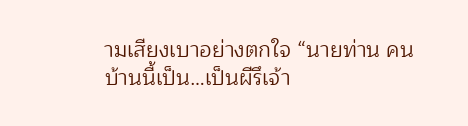ามเสียงเบาอย่างตกใจ “นายท่าน คนบ้านนี้เป็น…เป็นผีรึเจ้า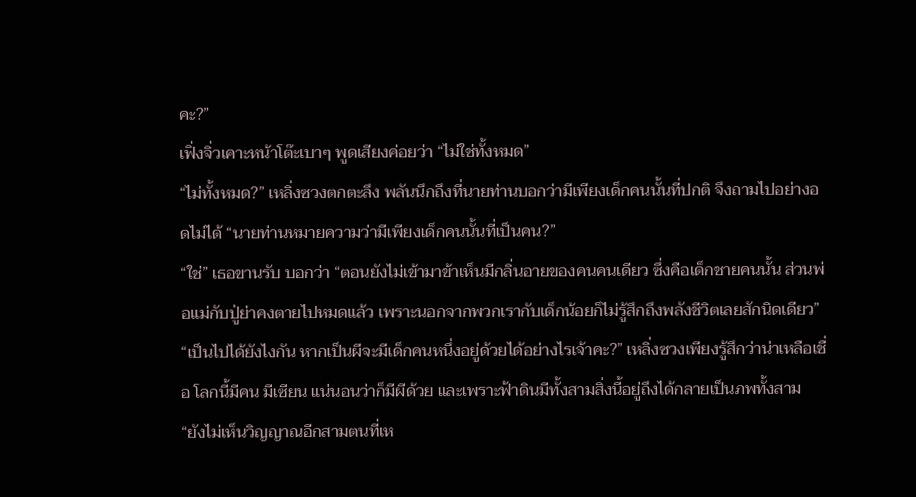คะ?”
เฟิ่งจิ่วเคาะหน้าโต๊ะเบาๆ พูดเสียงค่อยว่า “ไม่ใช่ทั้งหมด”
“ไม่ทั้งหมด?” เหลิ่งซวงตกตะลึง พลันนึกถึงที่นายท่านบอกว่ามีเพียงเด็กคนนั้นที่ปกติ จึงถามไปอย่างอดไม่ได้ “นายท่านหมายความว่ามีเพียงเด็กคนนั้นที่เป็นคน?”
“ใช่” เธอขานรับ บอกว่า “ตอนยังไม่เข้ามาข้าเห็นมีกลิ่นอายของคนคนเดียว ซึ่งคือเด็กชายคนนั้น ส่วนพ่อแม่กับปู่ย่าคงตายไปหมดแล้ว เพราะนอกจากพวกเรากับเด็กน้อยก็ไม่รู้สึกถึงพลังชีวิตเลยสักนิดเดียว”
“เป็นไปได้ยังไงกัน หากเป็นผีจะมีเด็กคนหนึ่งอยู่ด้วยได้อย่างไรเจ้าคะ?” เหลิ่งซวงเพียงรู้สึกว่าน่าเหลือเชื่อ โลกนี้มีคน มีเซียน แน่นอนว่าก็มีผีด้วย และเพราะฟ้าดินมีทั้งสามสิ่งนี้อยู่ถึงได้กลายเป็นภพทั้งสาม
“ยังไม่เห็นวิญญาณอีกสามตนที่เห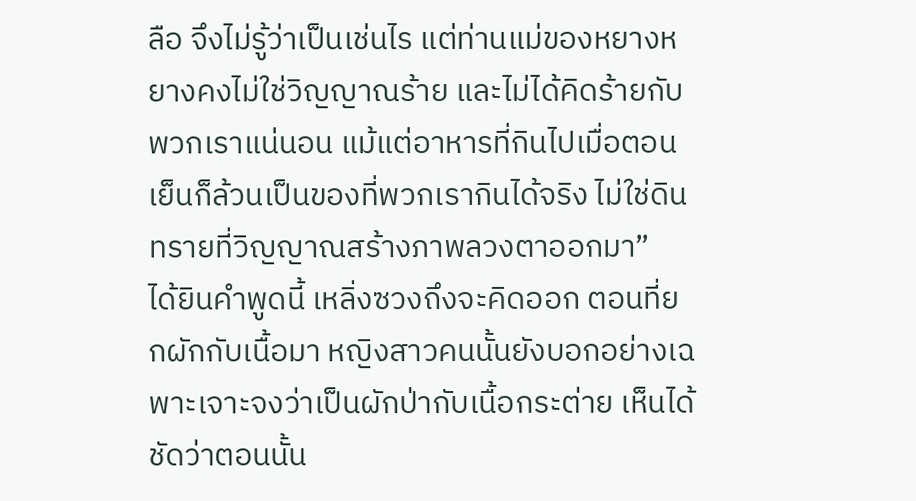ลือ จึงไม่รู้ว่าเป็นเช่นไร แต่ท่านแม่ของหยางหยางคงไม่ใช่วิญญาณร้าย และไม่ได้คิดร้ายกับพวกเราแน่นอน แม้แต่อาหารที่กินไปเมื่อตอนเย็นก็ล้วนเป็นของที่พวกเรากินได้จริง ไม่ใช่ดินทรายที่วิญญาณสร้างภาพลวงตาออกมา”
ได้ยินคำพูดนี้ เหลิ่งซวงถึงจะคิดออก ตอนที่ยกผักกับเนื้อมา หญิงสาวคนนั้นยังบอกอย่างเฉพาะเจาะจงว่าเป็นผักป่ากับเนื้อกระต่าย เห็นได้ชัดว่าตอนนั้น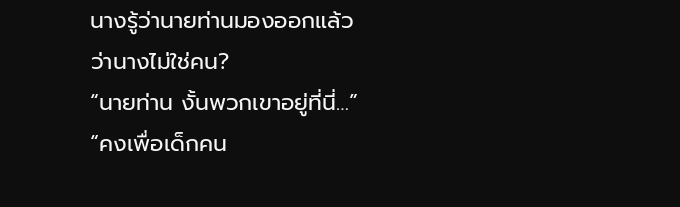นางรู้ว่านายท่านมองออกแล้วว่านางไม่ใช่คน?
“นายท่าน งั้นพวกเขาอยู่ที่นี่…”
“คงเพื่อเด็กคน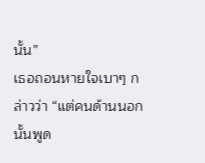นั้น”
เธอถอนหายใจเบาๆ กล่าวว่า “แต่คนด้านนอกนั้นพูด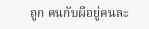ถูก คนกับผีอยู่คนละ